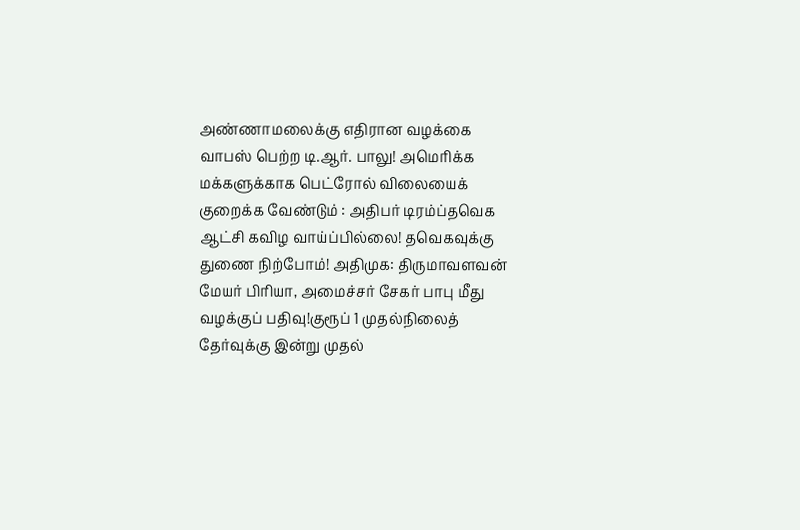அண்ணாமலைக்கு எதிரான வழக்கை வாபஸ் பெற்ற டி.ஆர். பாலு! அமெரிக்க மக்களுக்காக பெட்ரோல் விலையைக் குறைக்க வேண்டும் : அதிபர் டிரம்ப்தவெக ஆட்சி கவிழ வாய்ப்பில்லை! தவெகவுக்கு துணை நிற்போம்! அதிமுக: திருமாவளவன் மேயர் பிரியா, அமைச்சர் சேகர் பாபு மீது வழக்குப் பதிவு!குரூப் 1 முதல்நிலைத் தேர்வுக்கு இன்று முதல்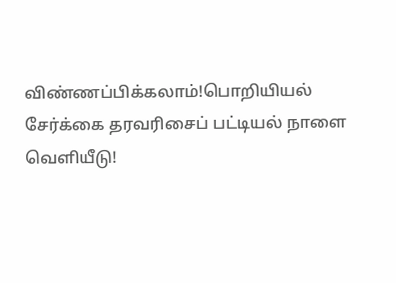விண்ணப்பிக்கலாம்!பொறியியல் சேர்க்கை தரவரிசைப் பட்டியல் நாளை வெளியீடு!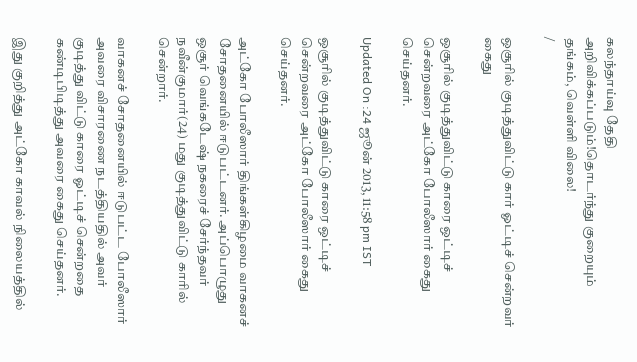கலந்தாய்வு தேதி அறிவிக்கப்படும்!தொடர்ந்து குறையும் தங்கம், வெள்ளி விலை!
/

ஒசூரில் குடித்துவிட்டு கார் ஓட்டிச் சென்றவர் கைது

ஒசூரில் குடித்துவிட்டு காரை ஒட்டிச் சென்றவரை அட்கோ போலீஸார் கைது செய்தனர்.

Updated On :24 ஜூன் 2013, 11:58 pm IST

ஒசூரில் குடித்துவிட்டு காரை ஒட்டிச் சென்றவரை அட்கோ போலீஸார் கைது செய்தனர்.

அட்கோ போலீஸார் திங்கள்கிழமை வாகனச் சோதனையில் ஈடுபட்டனர். அப்பொழுது ஒசூர் வெங்கடேஷ் நகரைச் சேர்ந்தவர் நவீன்குமார்(24) மது குடித்துவிட்டு காரில் சென்றார்.

வாகனச் சோதனையில் ஈடுபட்ட போலீஸார் அவரை விசாரணை நடத்தியதில் அவர் குடித்து விட்டு காரை ஓட்டிச் சென்றதை கண்டிபிடித்து அவரை கைது செய்தனர்.

இது குறித்து அட்கோ காவல் நிலையத்தில்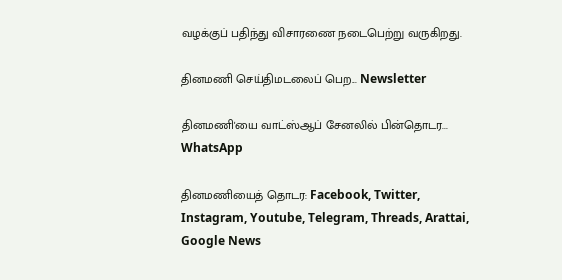வழக்குப் பதிந்து விசாரணை நடைபெற்று வருகிறது.

தினமணி செய்திமடலைப் பெற... Newsletter

தினமணி'யை வாட்ஸ்ஆப் சேனலில் பின்தொடர... WhatsApp

தினமணியைத் தொடர: Facebook, Twitter, Instagram, Youtube, Telegram, Threads, Arattai, Google News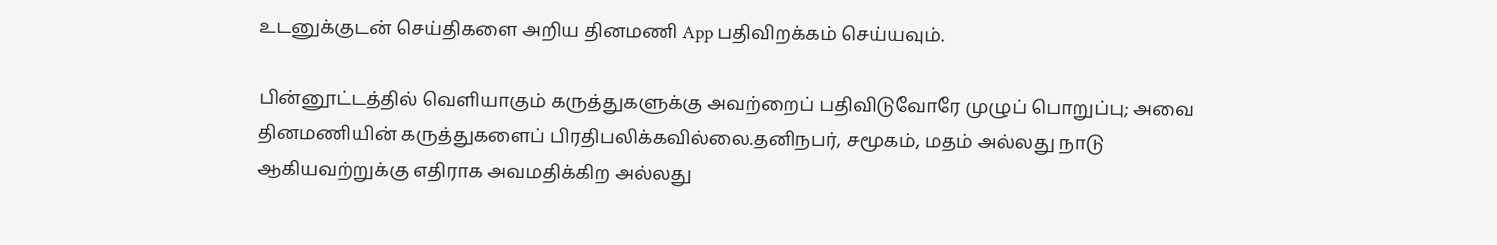உடனுக்குடன் செய்திகளை அறிய தினமணி App பதிவிறக்கம் செய்யவும்.

பின்னூட்டத்தில் வெளியாகும் கருத்துகளுக்கு அவற்றைப் பதிவிடுவோரே முழுப் பொறுப்பு; அவை தினமணியின் கருத்துகளைப் பிரதிபலிக்கவில்லை.தனிநபர், சமூகம், மதம் அல்லது நாடு ஆகியவற்றுக்கு எதிராக அவமதிக்கிற அல்லது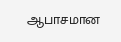ஆபாசமான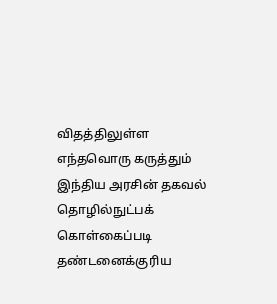விதத்திலுள்ள எந்தவொரு கருத்தும் இந்திய அரசின் தகவல் தொழில்நுட்பக் கொள்கைப்படி தண்டனைக்குரிய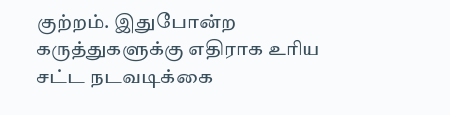குற்றம். இதுபோன்ற கருத்துகளுக்கு எதிராக உரிய சட்ட நடவடிக்கை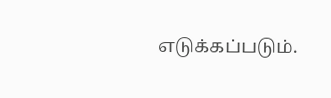எடுக்கப்படும்.